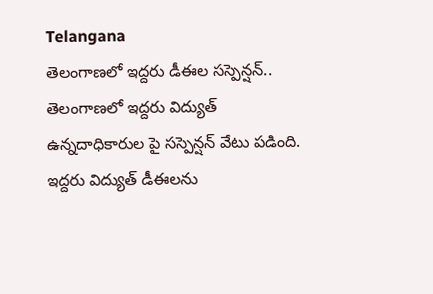Telangana
తెలంగాణలో ఇద్దరు డీఈల సస్పెన్షన్..
తెలంగాణలో ఇద్దరు విద్యుత్ ఉన్నదాధికారుల పై సస్పెన్షన్ వేటు పడింది. ఇద్దరు విద్యుత్ డీఈలను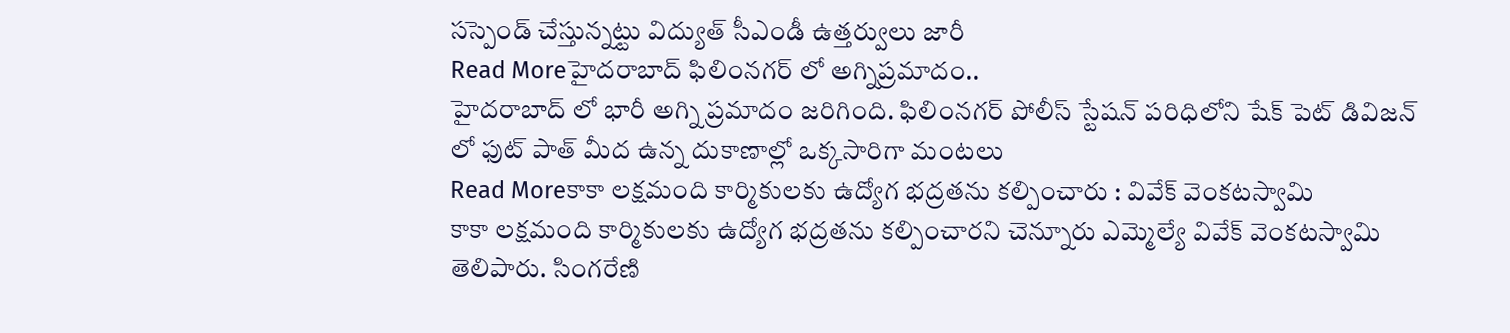సస్పెండ్ చేస్తున్నట్టు విద్యుత్ సీఎండీ ఉత్తర్వులు జారీ
Read Moreహైదరాబాద్ ఫిలింనగర్ లో అగ్నిప్రమాదం..
హైదరాబాద్ లో భారీ అగ్ని ప్రమాదం జరిగింది. ఫిలింనగర్ పోలీస్ స్టేషన్ పరిధిలోని షేక్ పెట్ డివిజన్ లో ఫుట్ పాత్ మీద ఉన్న దుకాణాల్లో ఒక్కసారిగా మంటలు
Read Moreకాకా లక్షమంది కార్మికులకు ఉద్యోగ భద్రతను కల్పించారు : వివేక్ వెంకటస్వామి
కాకా లక్షమంది కార్మికులకు ఉద్యోగ భద్రతను కల్పించారని చెన్నూరు ఎమ్మెల్యే వివేక్ వెంకటస్వామి తెలిపారు. సింగరేణి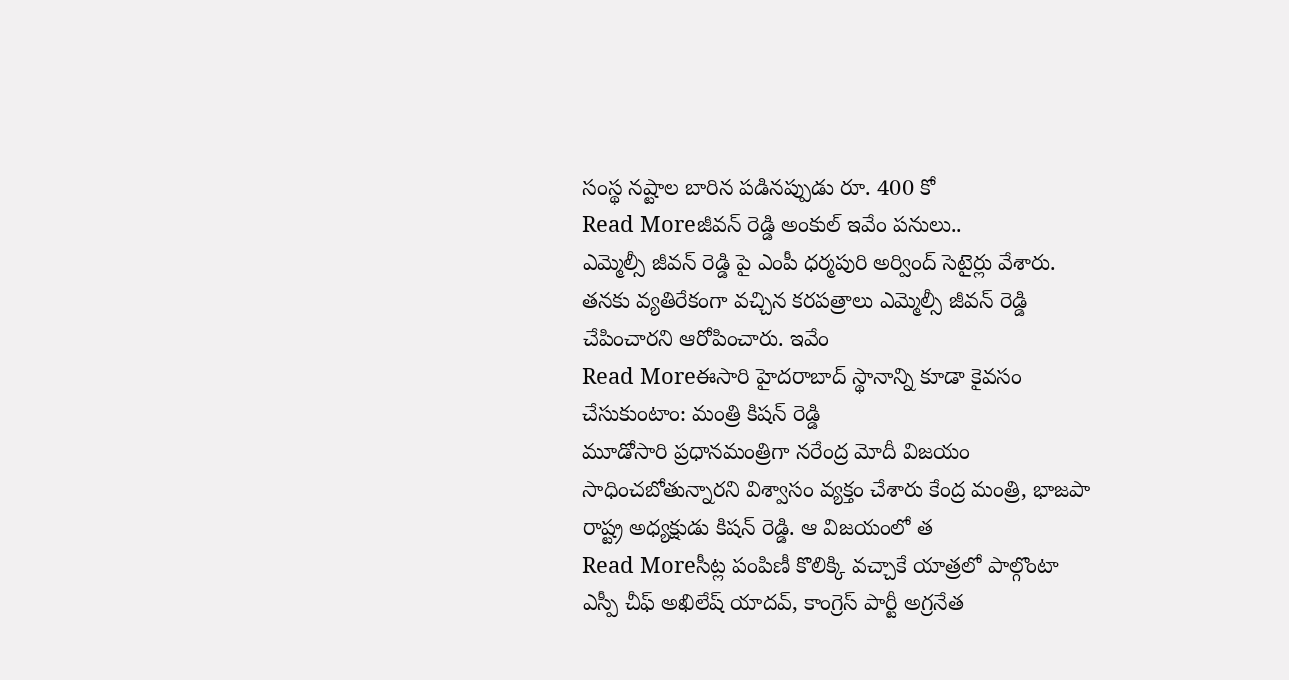సంస్థ నష్టాల బారిన పడినప్పుడు రూ. 400 కో
Read Moreజీవన్ రెడ్డి అంకుల్ ఇవేం పనులు..
ఎమ్మెల్సీ జీవన్ రెడ్డి పై ఎంపీ ధర్మపురి అర్వింద్ సెటైర్లు వేశారు. తనకు వ్యతిరేకంగా వచ్చిన కరపత్రాలు ఎమ్మెల్సీ జీవన్ రెడ్డి చేపించారని ఆరోపించారు. ఇవేం
Read Moreఈసారి హైదరాబాద్ స్థానాన్ని కూడా కైవసం చేసుకుంటాం: మంత్రి కిషన్ రెడ్డి
మూడోసారి ప్రధానమంత్రిగా నరేంద్ర మోదీ విజయం సాధించబోతున్నారని విశ్వాసం వ్యక్తం చేశారు కేంద్ర మంత్రి, భాజపా రాష్ట్ర అధ్యక్షుడు కిషన్ రెడ్డి. ఆ విజయంలో త
Read Moreసీట్ల పంపిణీ కొలిక్కి వచ్చాకే యాత్రలో పాల్గొంటా
ఎస్పీ చీఫ్ అఖిలేష్ యాదవ్, కాంగ్రెస్ పార్టీ అగ్రనేత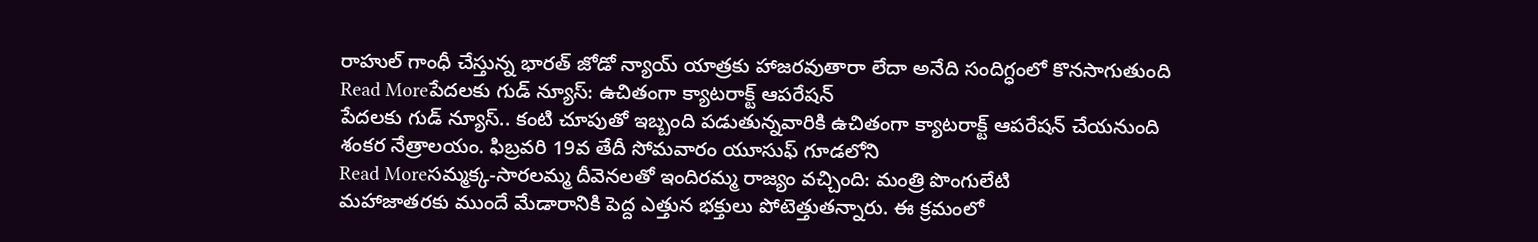రాహుల్ గాంధీ చేస్తున్న భారత్ జోడో న్యాయ్ యాత్రకు హాజరవుతారా లేదా అనేది సందిగ్ధంలో కొనసాగుతుంది
Read Moreపేదలకు గుడ్ న్యూస్: ఉచితంగా క్యాటరాక్ట్ ఆపరేషన్
పేదలకు గుడ్ న్యూస్.. కంటి చూపుతో ఇబ్బంది పడుతున్నవారికి ఉచితంగా క్యాటరాక్ట్ ఆపరేషన్ చేయనుంది శంకర నేత్రాలయం. ఫిబ్రవరి 19వ తేదీ సోమవారం యూసుఫ్ గూడలోని
Read Moreసమ్మక్క-సారలమ్మ దీవెనలతో ఇందిరమ్మ రాజ్యం వచ్చింది: మంత్రి పొంగులేటి
మహాజాతరకు ముందే మేడారానికి పెద్ద ఎత్తున భక్తులు పోటెత్తుతన్నారు. ఈ క్రమంలో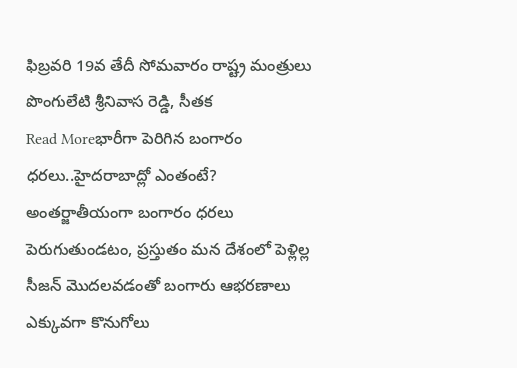ఫిబ్రవరి 19వ తేదీ సోమవారం రాష్ట్ర మంత్రులు పొంగులేటి శ్రీనివాస రెడ్డి, సీతక
Read Moreభారీగా పెరిగిన బంగారం ధరలు..హైదరాబాద్లో ఎంతంటే?
అంతర్జాతీయంగా బంగారం ధరలు పెరుగుతుండటం, ప్రస్తుతం మన దేశంలో పెళ్లిల్ల సీజన్ మొదలవడంతో బంగారు ఆభరణాలు ఎక్కువగా కొనుగోలు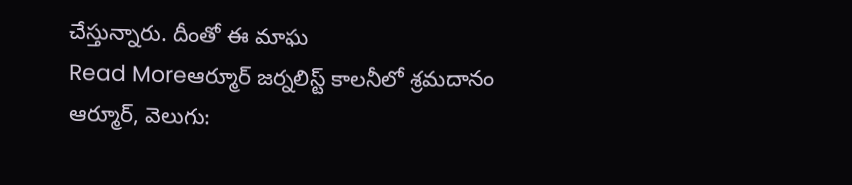చేస్తున్నారు. దీంతో ఈ మాఘ
Read Moreఆర్మూర్ జర్నలిస్ట్ కాలనీలో శ్రమదానం
ఆర్మూర్, వెలుగు: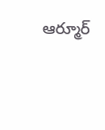ఆర్మూర్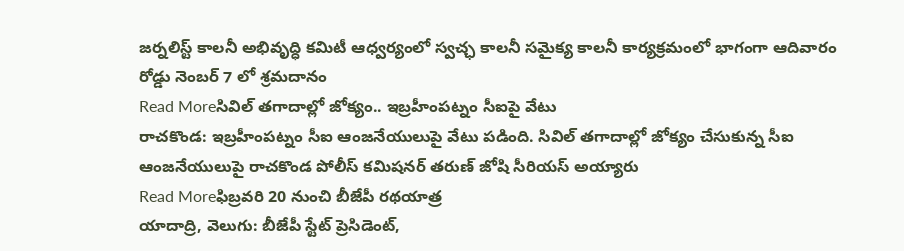జర్నలిస్ట్ కాలనీ అభివృద్ధి కమిటీ ఆధ్వర్యంలో స్వచ్ఛ కాలనీ సమైక్య కాలనీ కార్యక్రమంలో భాగంగా ఆదివారం రోడ్డు నెంబర్ 7 లో శ్రమదానం
Read Moreసివిల్ తగాదాల్లో జోక్యం.. ఇబ్రహీంపట్నం సీఐపై వేటు
రాచకొండ: ఇబ్రహీంపట్నం సీఐ ఆంజనేయులుపై వేటు పడింది. సివిల్ తగాదాల్లో జోక్యం చేసుకున్న సీఐ ఆంజనేయులుపై రాచకొండ పోలీస్ కమిషనర్ తరుణ్ జోషి సీరియస్ అయ్యారు
Read Moreఫిబ్రవరి 20 నుంచి బీజేపీ రథయాత్ర
యాదాద్రి, వెలుగు: బీజేపీ స్టేట్ ప్రెసిడెంట్,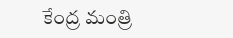కేంద్ర మంత్రి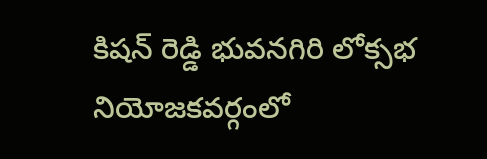కిషన్ రెడ్డి భువనగిరి లోక్సభ నియోజకవర్గంలో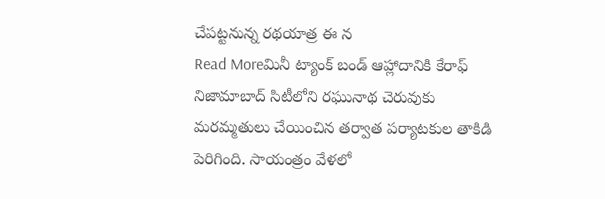చేపట్టనున్న రథయాత్ర ఈ న
Read Moreమినీ ట్యాంక్ బండ్ ఆహ్లాదానికి కేరాఫ్
నిజామాబాద్ సిటీలోని రఘునాథ చెరువుకు మరమ్మతులు చేయించిన తర్వాత పర్యాటకుల తాకిడి పెరిగింది. సాయంత్రం వేళలో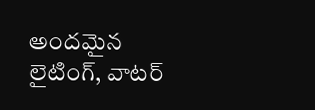అందమైన లైటింగ్, వాటర్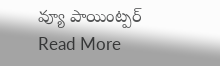వ్యూ పాయింట్పర్
Read More